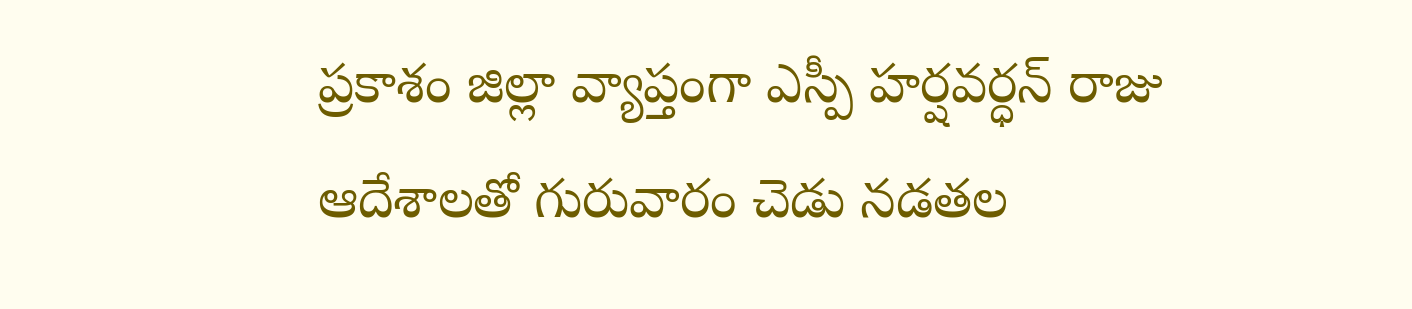ప్రకాశం జిల్లా వ్యాప్తంగా ఎస్పీ హర్షవర్ధన్ రాజు ఆదేశాలతో గురువారం చెడు నడతల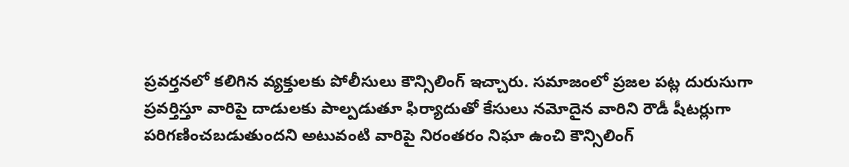ప్రవర్తనలో కలిగిన వ్యక్తులకు పోలీసులు కౌన్సిలింగ్ ఇచ్చారు. సమాజంలో ప్రజల పట్ల దురుసుగా ప్రవర్తిస్తూ వారిపై దాడులకు పాల్పడుతూ ఫిర్యాదుతో కేసులు నమోదైన వారిని రౌడీ షీటర్లుగా పరిగణించబడుతుందని అటువంటి వారిపై నిరంతరం నిఘా ఉంచి కౌన్సిలింగ్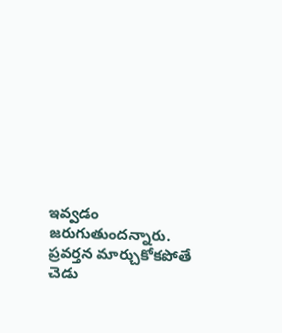ఇవ్వడం జరుగుతుందన్నారు. ప్రవర్తన మార్చుకోకపోతే చెడు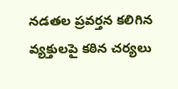నడతల ప్రవర్తన కలిగిన వ్యక్తులపై కఠిన చర్యలు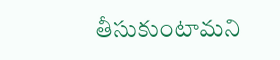తీసుకుంటామని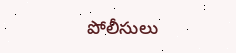పోలీసులు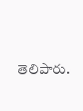తెలిపారు.